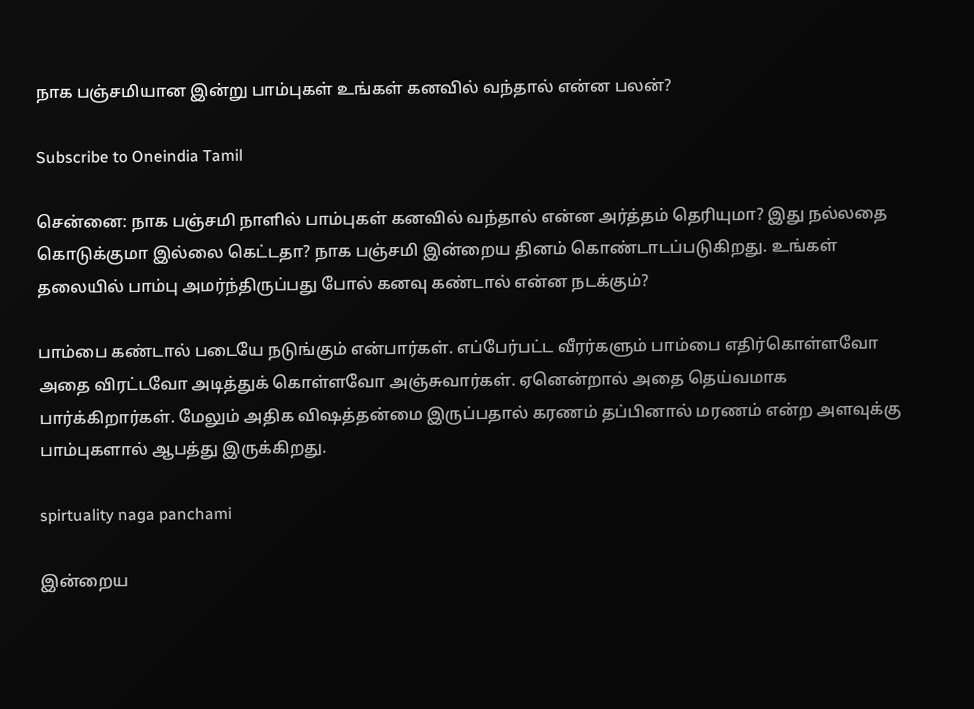நாக பஞ்சமியான இன்று பாம்புகள் உங்கள் கனவில் வந்தால் என்ன பலன்?

Subscribe to Oneindia Tamil

சென்னை: நாக பஞ்சமி நாளில் பாம்புகள் கனவில் வந்தால் என்ன அர்த்தம் தெரியுமா? இது நல்லதை கொடுக்குமா இல்லை கெட்டதா? நாக பஞ்சமி இன்றைய தினம் கொண்டாடப்படுகிறது. உங்கள் தலையில் பாம்பு அமர்ந்திருப்பது போல் கனவு கண்டால் என்ன நடக்கும்?

பாம்பை கண்டால் படையே நடுங்கும் என்பார்கள். எப்பேர்பட்ட வீரர்களும் பாம்பை எதிர்கொள்ளவோ அதை விரட்டவோ அடித்துக் கொள்ளவோ அஞ்சுவார்கள். ஏனென்றால் அதை தெய்வமாக பார்க்கிறார்கள். மேலும் அதிக விஷத்தன்மை இருப்பதால் கரணம் தப்பினால் மரணம் என்ற அளவுக்கு பாம்புகளால் ஆபத்து இருக்கிறது.

spirtuality naga panchami

இன்றைய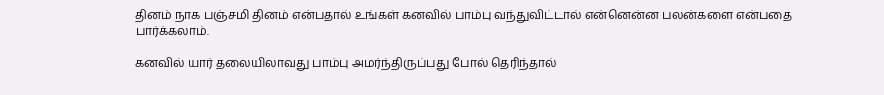தினம் நாக பஞ்சமி தினம் என்பதால் உங்கள் கனவில் பாம்பு வந்துவிட்டால் என்னென்ன பலன்களை என்பதை பார்க்கலாம்.

கனவில் யார் தலையிலாவது பாம்பு அமர்ந்திருப்பது போல் தெரிந்தால்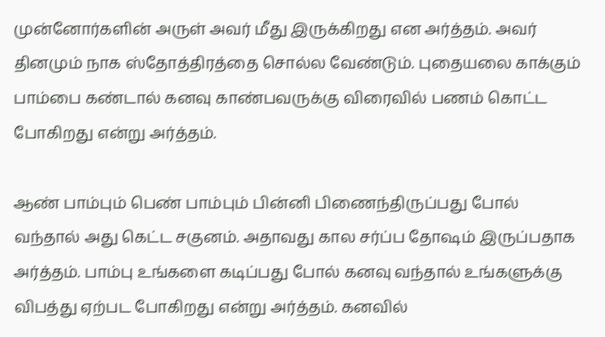முன்னோர்களின் அருள் அவர் மீது இருக்கிறது என அர்த்தம். அவர் தினமும் நாக ஸ்தோத்திரத்தை சொல்ல வேண்டும். புதையலை காக்கும் பாம்பை கண்டால் கனவு காண்பவருக்கு விரைவில் பணம் கொட்ட போகிறது என்று அர்த்தம்.

ஆண் பாம்பும் பெண் பாம்பும் பின்னி பிணைந்திருப்பது போல் வந்தால் அது கெட்ட சகுனம். அதாவது கால சர்ப்ப தோஷம் இருப்பதாக அர்த்தம். பாம்பு உங்களை கடிப்பது போல் கனவு வந்தால் உங்களுக்கு விபத்து ஏற்பட போகிறது என்று அர்த்தம். கனவில்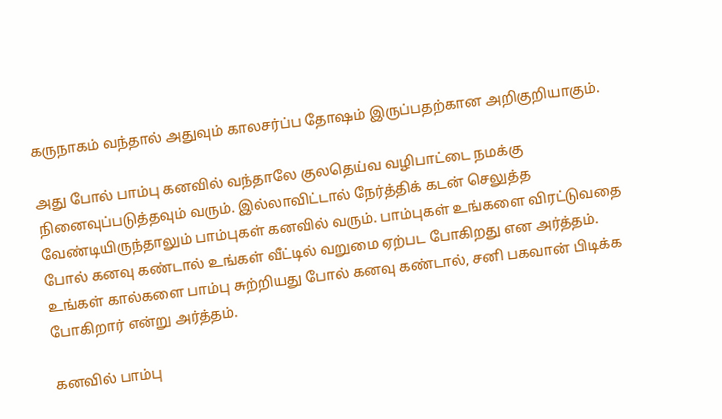கருநாகம் வந்தால் அதுவும் காலசர்ப்ப தோஷம் இருப்பதற்கான அறிகுறியாகும்.

அது போல் பாம்பு கனவில் வந்தாலே குலதெய்வ வழிபாட்டை நமக்கு நினைவுப்படுத்தவும் வரும். இல்லாவிட்டால் நேர்த்திக் கடன் செலுத்த வேண்டியிருந்தாலும் பாம்புகள் கனவில் வரும். பாம்புகள் உங்களை விரட்டுவதை போல் கனவு கண்டால் உங்கள் வீட்டில் வறுமை ஏற்பட போகிறது என அர்த்தம். உங்கள் கால்களை பாம்பு சுற்றியது போல் கனவு கண்டால், சனி பகவான் பிடிக்க போகிறார் என்று அர்த்தம்.

கனவில் பாம்பு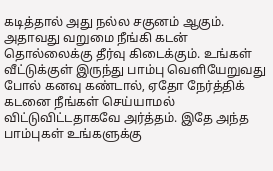கடித்தால் அது நல்ல சகுனம் ஆகும். அதாவது வறுமை நீங்கி கடன் தொல்லைக்கு தீர்வு கிடைக்கும். உங்கள் வீட்டுக்குள் இருந்து பாம்பு வெளியேறுவது போல் கனவு கண்டால், ஏதோ நேர்த்திக் கடனை நீங்கள் செய்யாமல் விட்டுவிட்டதாகவே அர்த்தம். இதே அந்த பாம்புகள் உங்களுக்கு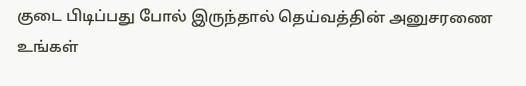குடை பிடிப்பது போல் இருந்தால் தெய்வத்தின் அனுசரணை உங்கள்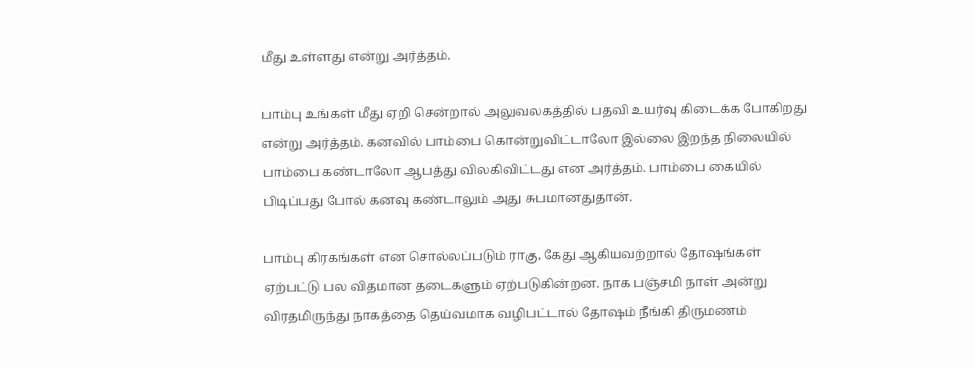மீது உள்ளது என்று அர்த்தம்.

பாம்பு உங்கள் மீது ஏறி சென்றால் அலுவலகத்தில் பதவி உயர்வு கிடைக்க போகிறது என்று அர்த்தம். கனவில் பாம்பை கொன்றுவிட்டாலோ இல்லை இறந்த நிலையில் பாம்பை கண்டாலோ ஆபத்து விலகிவிட்டது என அர்த்தம். பாம்பை கையில் பிடிப்பது போல் கனவு கண்டாலும் அது சுபமானதுதான்.

பாம்பு கிரகங்கள் என சொல்லப்படும் ராகு, கேது ஆகியவற்றால் தோஷங்கள் ஏற்பட்டு பல விதமான தடைகளும் ஏற்படுகின்றன. நாக பஞ்சமி நாள் அன்று விரதமிருந்து நாகத்தை தெய்வமாக வழிபட்டால் தோஷம் நீங்கி திருமணம்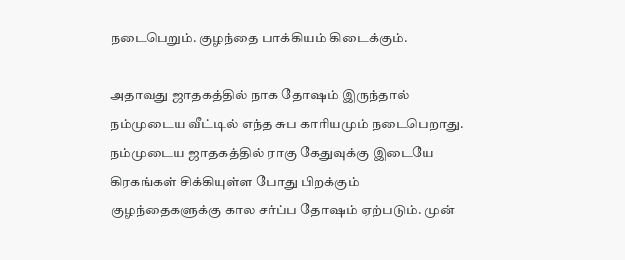நடைபெறும். குழந்தை பாக்கியம் கிடைக்கும்.

அதாவது ஜாதகத்தில் நாக தோஷம் இருந்தால் நம்முடைய வீட்டில் எந்த சுப காரியமும் நடைபெறாது. நம்முடைய ஜாதகத்தில் ராகு கேதுவுக்கு இடையே கிரகங்கள் சிக்கியுள்ள போது பிறக்கும் குழந்தைகளுக்கு கால சர்ப்ப தோஷம் ஏற்படும். முன்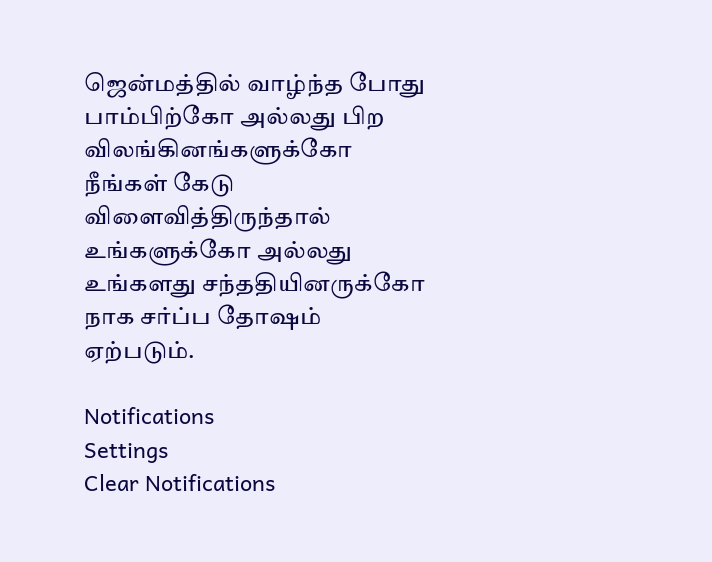ஜென்மத்தில் வாழ்ந்த போது பாம்பிற்கோ அல்லது பிற விலங்கினங்களுக்கோ நீங்கள் கேடு விளைவித்திருந்தால் உங்களுக்கோ அல்லது உங்களது சந்ததியினருக்கோ நாக சர்ப்ப தோஷம் ஏற்படும்.

Notifications
Settings
Clear Notifications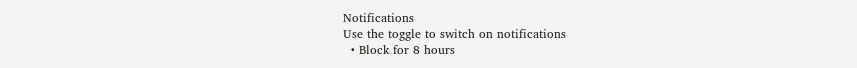Notifications
Use the toggle to switch on notifications
  • Block for 8 hours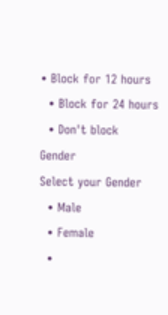• Block for 12 hours
  • Block for 24 hours
  • Don't block
Gender
Select your Gender
  • Male
  • Female
  •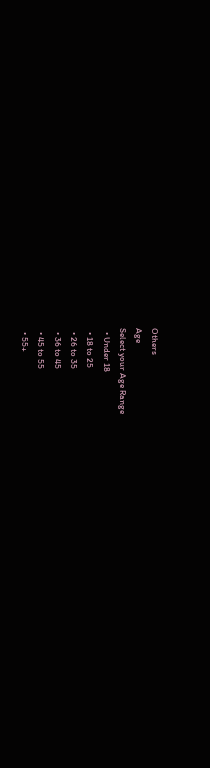Others
Age
Select your Age Range
  • Under 18
  • 18 to 25
  • 26 to 35
  • 36 to 45
  • 45 to 55
  • 55+